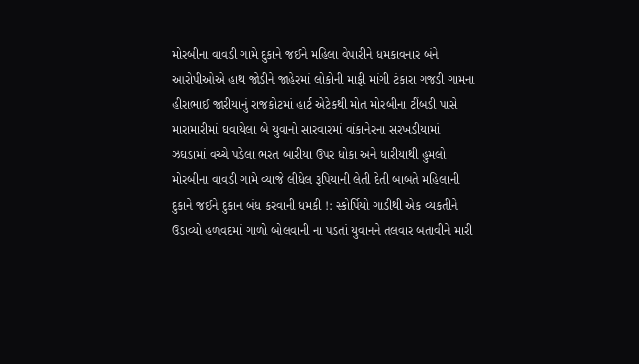મોરબીના વાવડી ગામે દુકાને જઈને મહિલા વેપારીને ધમકાવનાર બંને આરોપીઓએ હાથ જોડીને જાહેરમાં લોકોની માફી માંગી ટંકારા ગજડી ગામના હીરાભાઈ જારીયાનું રાજકોટમાં હાર્ટ એટેકથી મોત મોરબીના ટીંબડી પાસે મારામારીમાં ઘવાયેલા બે યુવાનો સારવારમાં વાંકાનેરના સરખડીયામાં ઝઘડામાં વચ્ચે પડેલા ભરત બારીયા ઉપર ધોકા અને ધારીયાથી હુમલો મોરબીના વાવડી ગામે વ્યાજે લીધેલ રૂપિયાની લેતી દેતી બાબતે મહિલાની દુકાને જઈને દુકાન બંધ કરવાની ધમકી !: સ્કોર્પિયો ગાડીથી એક વ્યકતીને ઉડાવ્યો હળવદમાં ગાળો બોલવાની ના પડતાં યુવાનને તલવાર બતાવીને મારી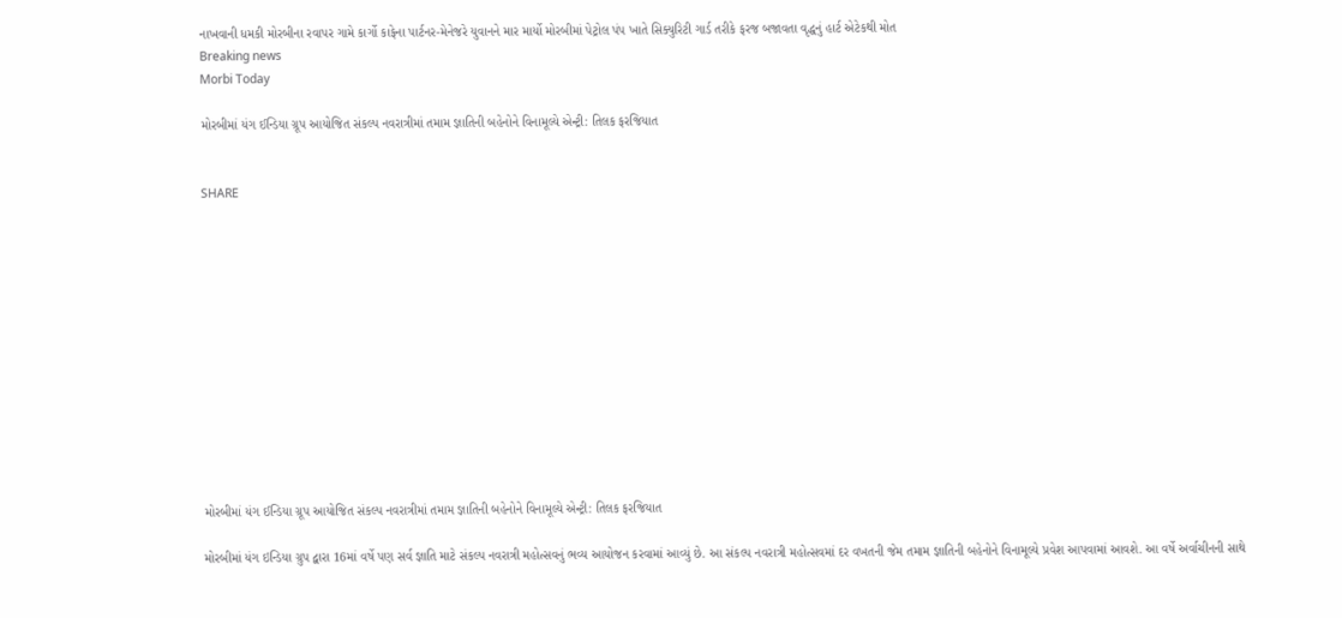નાખવાની ધમકી મોરબીના રવાપર ગામે કાર્ગો કાફેના પાર્ટનર-મેનેજરે યુવાનને માર માર્યો મોરબીમાં પેટ્રોલ પંપ ખાતે સિક્યુરિટી ગાર્ડ તરીકે ફરજ બજાવતા વૃદ્ધનું હાર્ટ એટેકથી મોત
Breaking news
Morbi Today

મોરબીમાં યંગ ઈન્ડિયા ગ્રૂપ આયોજિત સંકલ્પ નવરાત્રીમાં તમામ જ્ઞાતિની બહેનોને વિનામૂલ્યે એન્ટ્રી: તિલક ફરજિયાત


SHARE













મોરબીમાં યંગ ઈન્ડિયા ગ્રૂપ આયોજિત સંકલ્પ નવરાત્રીમાં તમામ જ્ઞાતિની બહેનોને વિનામૂલ્યે એન્ટ્રી: તિલક ફરજિયાત

મોરબીમાં યંગ ઇન્ડિયા ગ્રુપ દ્વારા 16માં વર્ષે પણ સર્વ જ્ઞાતિ માટે સંકલ્પ નવરાત્રી મહોત્સવનું ભવ્ય આયોજન કરવામાં આવ્યું છે. આ સંકલ્પ નવરાત્રી મહોત્સવમાં દર વખતની જેમ તમામ જ્ઞાતિની બહેનોને વિનામૂલ્યે પ્રવેશ આપવામાં આવશે. આ વર્ષે અર્વાચીનની સાથે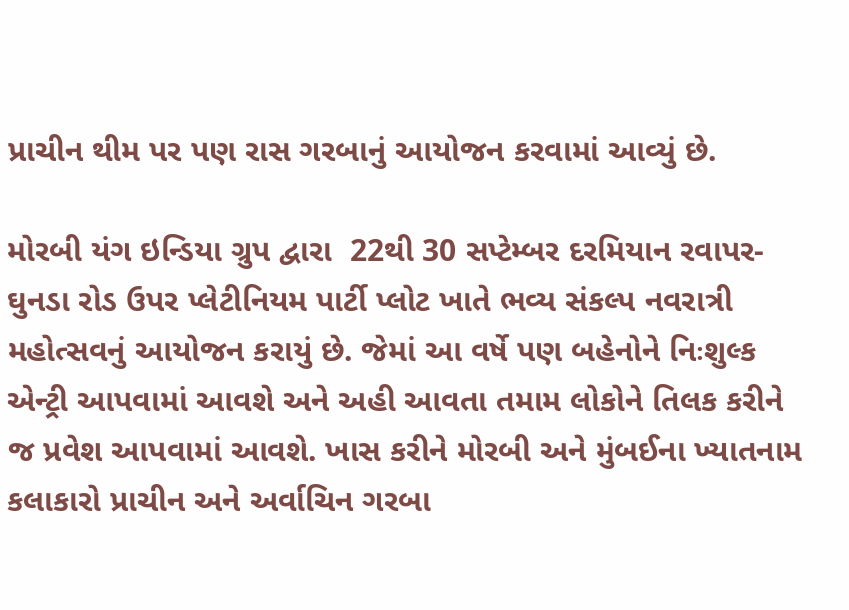પ્રાચીન થીમ પર પણ રાસ ગરબાનું આયોજન કરવામાં આવ્યું છે.

મોરબી યંગ ઇન્ડિયા ગ્રુપ દ્વારા  22થી 30 સપ્ટેમ્બર દરમિયાન રવાપર-ઘુનડા રોડ ઉપર પ્લેટીનિયમ પાર્ટી પ્લોટ ખાતે ભવ્ય સંકલ્પ નવરાત્રી મહોત્સવનું આયોજન કરાયું છે. જેમાં આ વર્ષે પણ બહેનોને નિઃશુલ્ક એન્ટ્રી આપવામાં આવશે અને અહી આવતા તમામ લોકોને તિલક કરીને જ પ્રવેશ આપવામાં આવશે. ખાસ કરીને મોરબી અને મુંબઈના ખ્યાતનામ કલાકારો પ્રાચીન અને અર્વાચિન ગરબા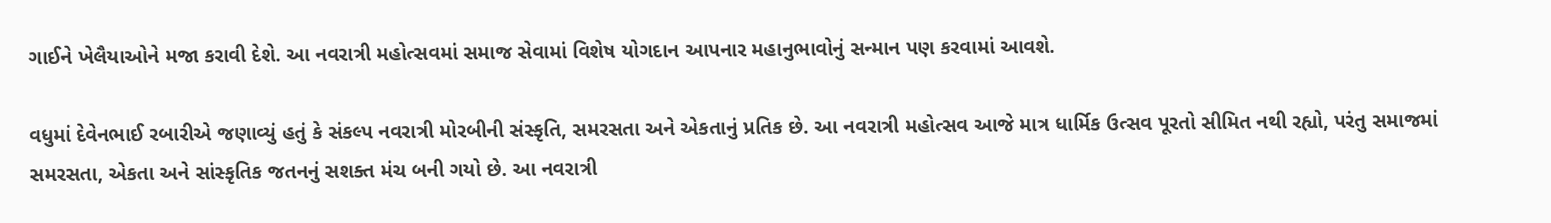ગાઈને ખેલૈયાઓને મજા કરાવી દેશે. આ નવરાત્રી મહોત્સવમાં સમાજ સેવામાં વિશેષ યોગદાન આપનાર મહાનુભાવોનું સન્માન પણ કરવામાં આવશે.

વધુમાં દેવેનભાઈ રબારીએ જણાવ્યું હતું કે સંકલ્પ નવરાત્રી મોરબીની સંસ્કૃતિ, સમરસતા અને એકતાનું પ્રતિક છે. આ નવરાત્રી મહોત્સવ આજે માત્ર ધાર્મિક ઉત્સવ પૂરતો સીમિત નથી રહ્યો, પરંતુ સમાજમાં સમરસતા, એકતા અને સાંસ્કૃતિક જતનનું સશક્ત મંચ બની ગયો છે. આ નવરાત્રી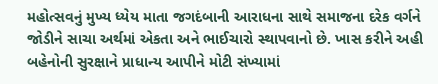મહોત્સવનું મુખ્ય ધ્યેય માતા જગદંબાની આરાધના સાથે સમાજના દરેક વર્ગને જોડીને સાચા અર્થમાં એકતા અને ભાઈચારો સ્થાપવાનો છે. ખાસ કરીને અહી બહેનોની સુરક્ષાને પ્રાધાન્ય આપીને મોટી સંખ્યામાં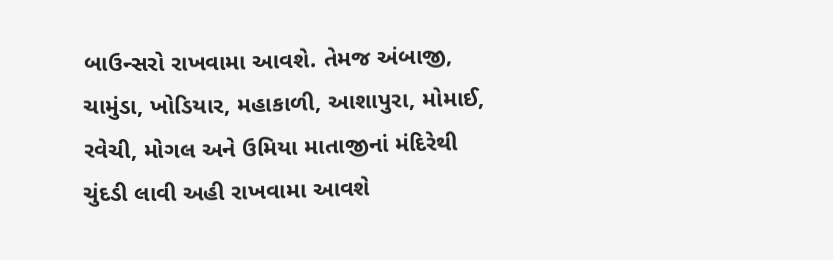બાઉન્સરો રાખવામા આવશે. તેમજ અંબાજી, ચામુંડા, ખોડિયાર, મહાકાળી, આશાપુરા, મોમાઈ, રવેચી, મોગલ અને ઉમિયા માતાજીનાં મંદિરેથી ચુંદડી લાવી અહી રાખવામા આવશે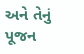અને તેનું પૂજન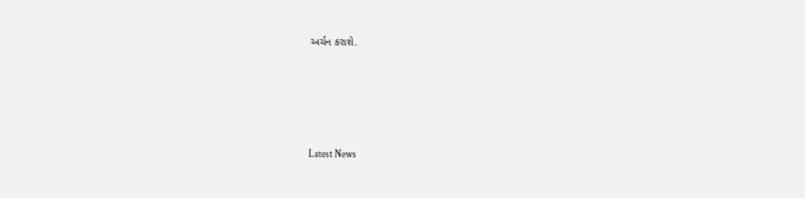અર્ચન કરાશે.






Latest News